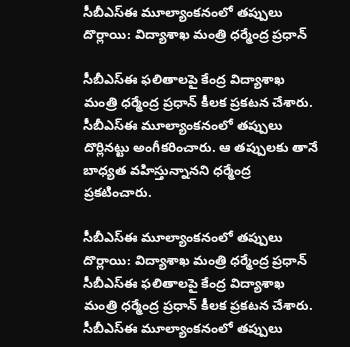సీబీఎస్‌ఈ మూల్యాంకనంలో తప్పులు దొర్లాయి: విద్యాశాఖ మంత్రి ధర్మేంద్ర ప్రధాన్

సీబీఎస్ఈ ఫలితాలపై కేంద్ర విద్యాశాఖ మంత్రి ధర్మేంద్ర ప్రధాన్ కీలక ప్రకటన చేశారు. సీబీఎస్‌ఈ మూల్యాంకనంలో తప్పులు దొర్లినట్టు అంగీకరించారు. ఆ తప్పులకు తానే బాధ్యత వహిస్తున్నానని ధర్మేంద్ర ప్రకటించారు.

సీబీఎస్‌ఈ మూల్యాంకనంలో తప్పులు దొర్లాయి: విద్యాశాఖ మంత్రి ధర్మేంద్ర ప్రధాన్
సీబీఎస్ఈ ఫలితాలపై కేంద్ర విద్యాశాఖ మంత్రి ధర్మేంద్ర ప్రధాన్ కీలక ప్రకటన చేశారు. సీబీఎస్‌ఈ మూల్యాంకనంలో తప్పులు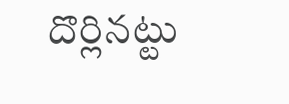దొర్లినట్టు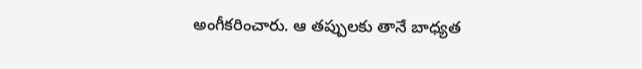అంగీకరించారు. ఆ తప్పులకు తానే బాధ్యత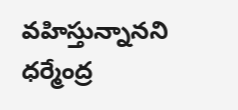వహిస్తున్నానని ధర్మేంద్ర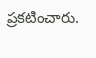ప్రకటించారు.